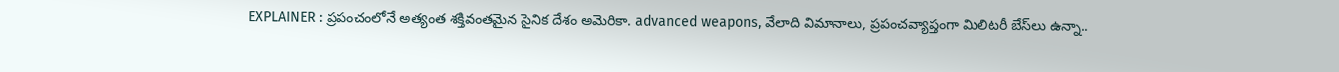EXPLAINER : ప్రపంచంలోనే అత్యంత శక్తివంతమైన సైనిక దేశం అమెరికా. advanced weapons, వేలాది విమానాలు, ప్రపంచవ్యాప్తంగా మిలిటరీ బేస్‌లు ఉన్నా..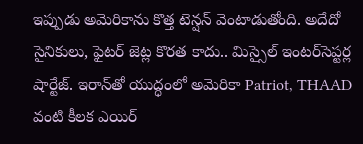ఇప్పుడు అమెరికాను కొత్త టెన్షన్ వెంటాడుతోంది. అదేదో సైనికులు, ఫైటర్‌ జెట్ల కొరత కాదు.. మిస్సైల్‌ ఇంటర్‌సెప్టర్ల షార్టేజ్. ఇరాన్‌తో యుద్ధంలో అమెరికా Patriot, THAAD వంటి కీలక ఎయిర్‌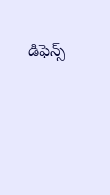డిఫెన్స్‌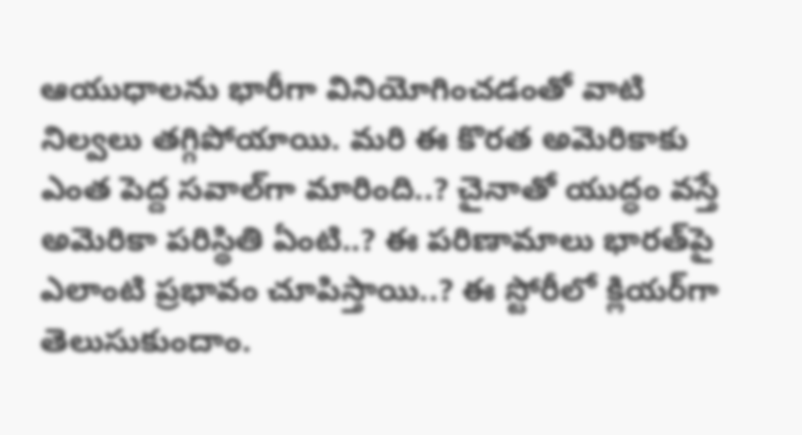ఆయుధాలను భారీగా వినియోగించడంతో వాటి నిల్వలు తగ్గిపోయాయి. మరి ఈ కొరత అమెరికాకు ఎంత పెద్ద సవాల్‌గా మారింది..? చైనాతో యుద్ధం వస్తే అమెరికా పరిస్థితి ఏంటి..? ఈ పరిణామాలు భారత్‌పై ఎలాంటి ప్రభావం చూపిస్తాయి..? ఈ స్టోరీలో క్లియర్‌గా తెలుసుకుందాం.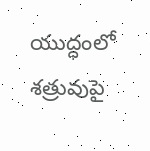యుద్ధంలో శత్రువుపై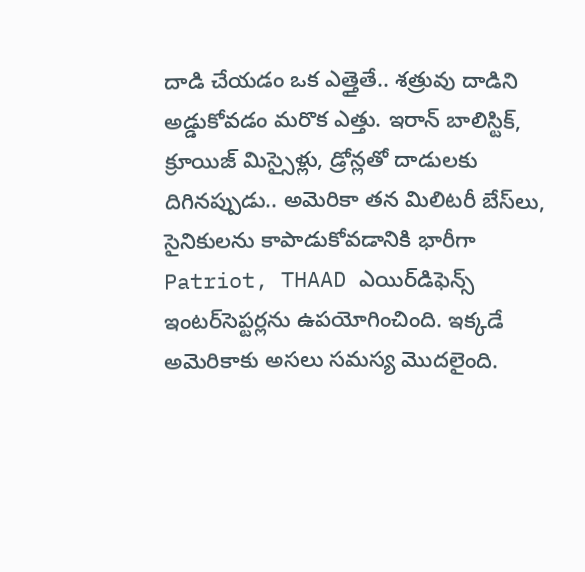దాడి చేయడం ఒక ఎత్తైతే.. శత్రువు దాడిని అడ్డుకోవడం మరొక ఎత్తు. ఇరాన్ బాలిస్టిక్, క్రూయిజ్ మిస్సైళ్లు, డ్రోన్లతో దాడులకు దిగినప్పుడు.. అమెరికా తన మిలిటరీ బేస్‌లు, సైనికులను కాపాడుకోవడానికి భారీగా Patriot, THAAD ఎయిర్‌డిఫెన్స్ ఇంటర్‌సెప్టర్లను ఉపయోగించింది. ఇక్కడే అమెరికాకు అసలు సమస్య మొదలైంది.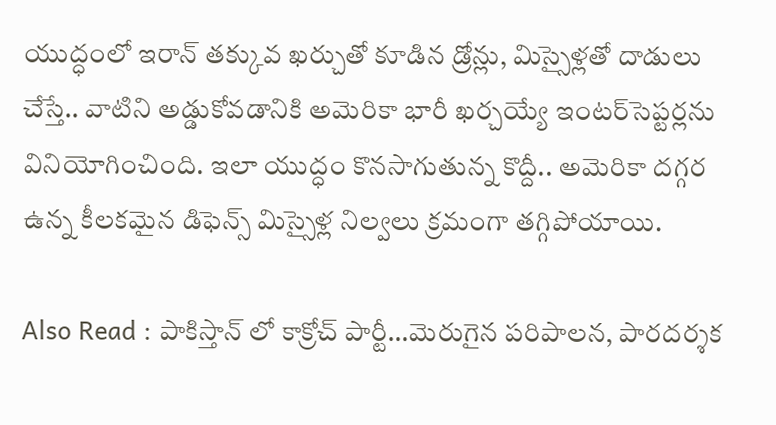యుద్ధంలో ఇరాన్‌ తక్కువ ఖర్చుతో కూడిన డ్రోన్లు, మిస్సైళ్లతో దాడులు చేస్తే.. వాటిని అడ్డుకోవడానికి అమెరికా భారీ ఖర్చయ్యే ఇంటర్‌సెప్టర్లను వినియోగించింది. ఇలా యుద్ధం కొనసాగుతున్న కొద్దీ.. అమెరికా దగ్గర ఉన్న కీలకమైన డిఫెన్స్ మిస్సైళ్ల నిల్వలు క్రమంగా తగ్గిపోయాయి.

Also Read : పాకిస్తాన్ లో కాక్రోచ్ పార్టీ…మెరుగైన పరిపాలన, పారదర్శక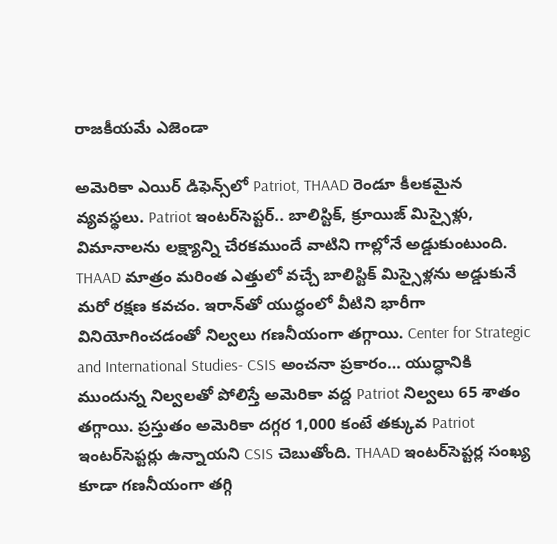రాజకీయమే ఎజెండా

అమెరికా ఎయిర్ డిఫెన్స్‌లో Patriot, THAAD రెండూ కీలకమైన వ్యవస్థలు. Patriot ఇంటర్‌సెప్టర్.. బాలిస్టిక్, క్రూయిజ్ మిస్సైళ్లు, విమానాలను లక్ష్యాన్ని చేరకముందే వాటిని గాల్లోనే అడ్డుకుంటుంది. THAAD మాత్రం మరింత ఎత్తులో వచ్చే బాలిస్టిక్ మిస్సైళ్లను అడ్డుకునే మరో రక్షణ కవచం. ఇరాన్‌తో యుద్ధంలో వీటిని భారీగా వినియోగించడంతో నిల్వలు గణనీయంగా తగ్గాయి. Center for Strategic and International Studies- CSIS అంచనా ప్రకారం… యుద్ధానికి ముందున్న నిల్వలతో పోలిస్తే అమెరికా వద్ద Patriot నిల్వలు 65 శాతం తగ్గాయి. ప్రస్తుతం అమెరికా దగ్గర 1,000 కంటే తక్కువ Patriot ఇంటర్‌సెప్టర్లు ఉన్నాయని CSIS చెబుతోంది. THAAD ఇంటర్‌సెప్టర్ల సంఖ్య కూడా గణనీయంగా తగ్గి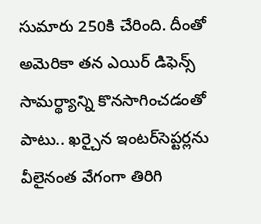సుమారు 250కి చేరింది. దీంతో అమెరికా తన ఎయిర్‌ డిఫెన్స్‌ సామర్థ్యాన్ని కొనసాగించడంతో పాటు.. ఖర్చైన ఇంటర్‌సెప్టర్లను వీలైనంత వేగంగా తిరిగి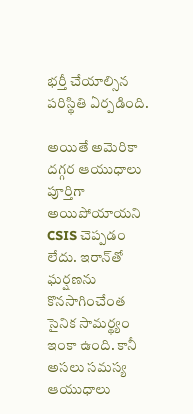భర్తీ చేయాల్సిన పరిస్థితి ఏర్పడింది.

అయితే అమెరికా దగ్గర ఆయుధాలు పూర్తిగా అయిపోయాయని CSIS చెప్పడం లేదు. ఇరాన్‌తో ఘర్షణను కొనసాగించేంత సైనిక సామర్థ్యం ఇంకా ఉంది. కానీ అసలు సమస్య ఆయుధాలు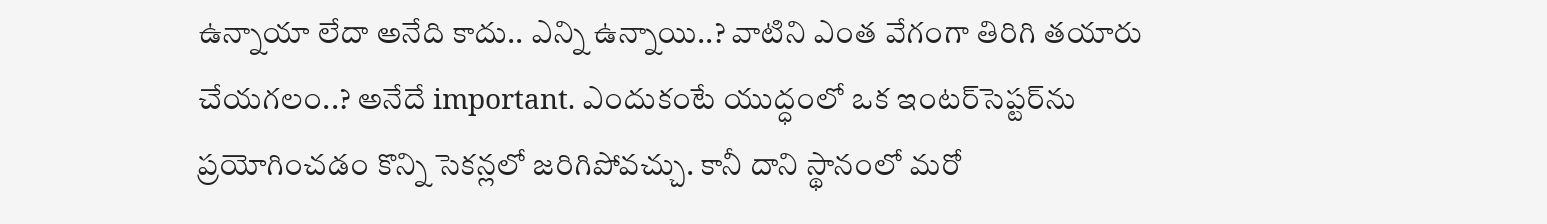ఉన్నాయా లేదా అనేది కాదు.. ఎన్ని ఉన్నాయి..? వాటిని ఎంత వేగంగా తిరిగి తయారు చేయగలం..? అనేదే important. ఎందుకంటే యుద్ధంలో ఒక ఇంటర్‌సెప్టర్‌ను ప్రయోగించడం కొన్ని సెకన్లలో జరిగిపోవచ్చు. కానీ దాని స్థానంలో మరో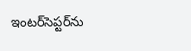ఇంటర్‌సెప్టర్‌ను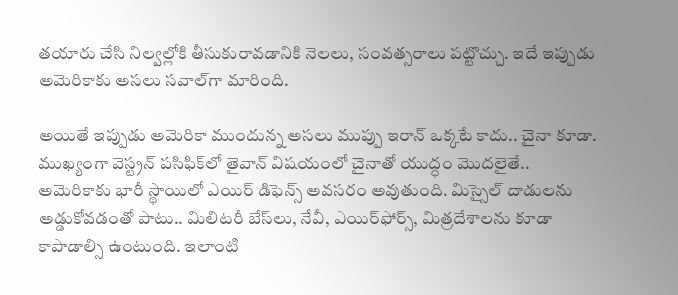తయారు చేసి నిల్వల్లోకి తీసుకురావడానికి నెలలు, సంవత్సరాలు పట్టొచ్చు. ఇదే ఇప్పుడు అమెరికాకు అసలు సవాల్‌గా మారింది.

అయితే ఇప్పుడు అమెరికా ముందున్న అసలు ముప్పు ఇరాన్‌ ఒక్కటే కాదు.. చైనా కూడా. ముఖ్యంగా వెస్ట్రన్‌ పసిఫిక్‌లో తైవాన్‌ విషయంలో చైనాతో యుద్ధం మొదలైతే.. అమెరికాకు భారీ స్థాయిలో ఎయిర్‌ డిఫెన్స్‌ అవసరం అవుతుంది. మిస్సైల్‌ దాడులను అడ్డుకోవడంతో పాటు.. మిలిటరీ బేస్‌లు, నేవీ, ఎయిర్‌ఫోర్స్‌, మిత్రదేశాలను కూడా కాపాడాల్సి ఉంటుంది. ఇలాంటి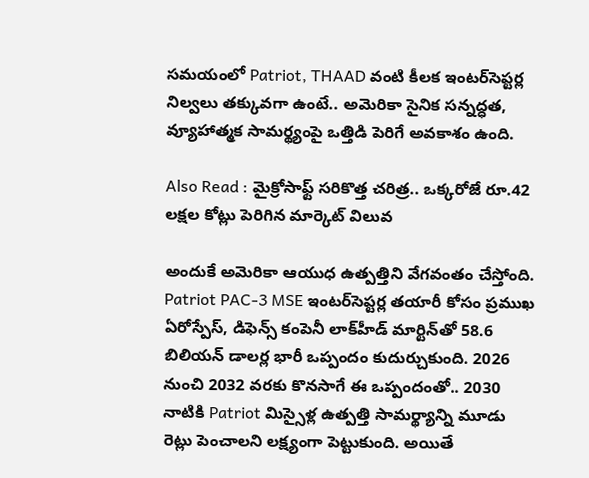సమయంలో Patriot, THAAD వంటి కీలక ఇంటర్‌సెప్టర్ల నిల్వలు తక్కువగా ఉంటే.. అమెరికా సైనిక సన్నద్ధత, వ్యూహాత్మక సామర్థ్యంపై ఒత్తిడి పెరిగే అవకాశం ఉంది.

Also Read : మైక్రోసాఫ్ట్‌ సరికొత్త చరిత్ర.. ఒక్కరోజే రూ.42 లక్షల కోట్లు పెరిగిన మార్కెట్ విలువ

అందుకే అమెరికా ఆయుధ ఉత్పత్తిని వేగవంతం చేస్తోంది. Patriot PAC-3 MSE ఇంటర్‌సెప్టర్ల తయారీ కోసం ప్రముఖ ఏరోస్పేస్‌, డిఫెన్స్‌ కంపెనీ లాక్‌హీడ్‌ మార్టిన్‌తో 58.6 బిలియన్‌ డాలర్ల భారీ ఒప్పందం కుదుర్చుకుంది. 2026 నుంచి 2032 వరకు కొనసాగే ఈ ఒప్పందంతో.. 2030 నాటికి Patriot మిస్సైళ్ల ఉత్పత్తి సామర్థ్యాన్ని మూడు రెట్లు పెంచాలని లక్ష్యంగా పెట్టుకుంది. అయితే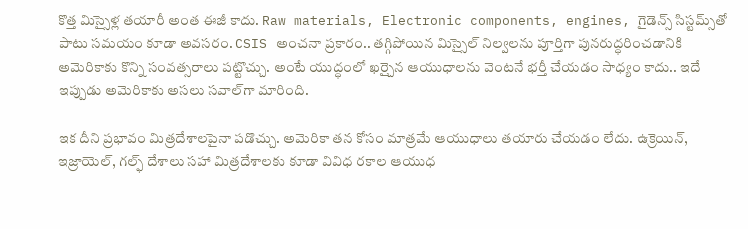కొత్త మిస్సైళ్ల తయారీ అంత ఈజీ కాదు. Raw materials, Electronic components, engines, గైడెన్స్‌ సిస్టమ్స్‌తో పాటు సమయం కూడా అవసరం. CSIS అంచనా ప్రకారం.. తగ్గిపోయిన మిస్సైల్‌ నిల్వలను పూర్తిగా పునరుద్ధరించడానికి అమెరికాకు కొన్ని సంవత్సరాలు పట్టొచ్చు. అంటే యుద్ధంలో ఖర్చైన ఆయుధాలను వెంటనే భర్తీ చేయడం సాధ్యం కాదు.. ఇదే ఇప్పుడు అమెరికాకు అసలు సవాల్‌గా మారింది.

ఇక దీని ప్రభావం మిత్రదేశాలపైనా పడొచ్చు. అమెరికా తన కోసం మాత్రమే ఆయుధాలు తయారు చేయడం లేదు. ఉక్రెయిన్‌, ఇజ్రాయెల్‌, గల్ఫ్‌ దేశాలు సహా మిత్రదేశాలకు కూడా వివిధ రకాల ఆయుధ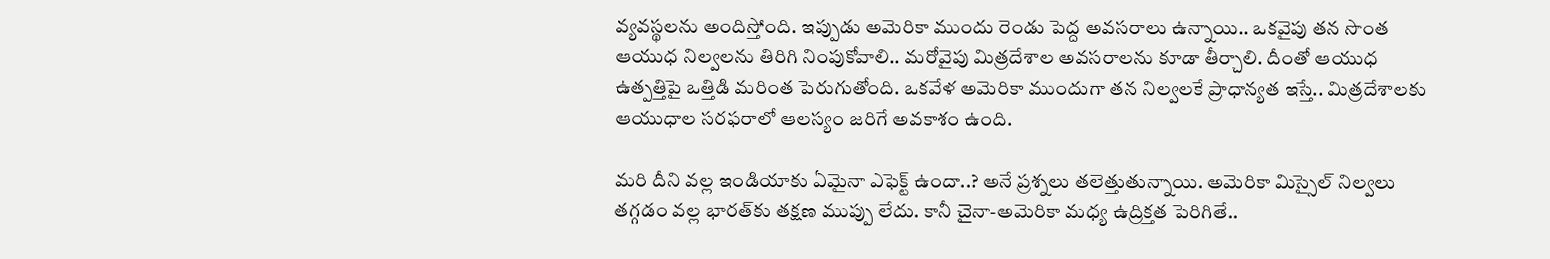వ్యవస్థలను అందిస్తోంది. ఇప్పుడు అమెరికా ముందు రెండు పెద్ద అవసరాలు ఉన్నాయి.. ఒకవైపు తన సొంత ఆయుధ నిల్వలను తిరిగి నింపుకోవాలి.. మరోవైపు మిత్రదేశాల అవసరాలను కూడా తీర్చాలి. దీంతో ఆయుధ ఉత్పత్తిపై ఒత్తిడి మరింత పెరుగుతోంది. ఒకవేళ అమెరికా ముందుగా తన నిల్వలకే ప్రాధాన్యత ఇస్తే.. మిత్రదేశాలకు ఆయుధాల సరఫరాలో ఆలస్యం జరిగే అవకాశం ఉంది.

మరి దీని వల్ల ఇండియాకు ఏమైనా ఎఫెక్ట్ ఉందా..? అనే ప్రశ్నలు తలెత్తుతున్నాయి. అమెరికా మిస్సైల్‌ నిల్వలు తగ్గడం వల్ల భారత్‌కు తక్షణ ముప్పు లేదు. కానీ చైనా-అమెరికా మధ్య ఉద్రిక్తత పెరిగితే..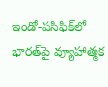ఇండో-పసిఫిక్‌లో భారత్‌పై వ్యూహాత్మక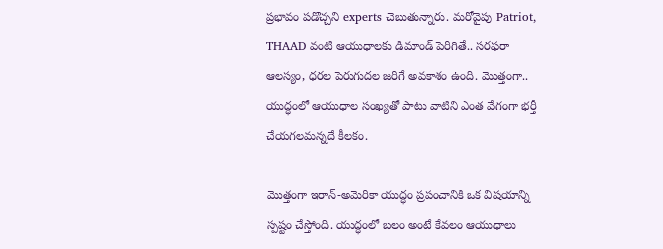ప్రభావం పడొచ్చని experts చెబుతున్నారు. మరోవైపు Patriot, THAAD వంటి ఆయుధాలకు డిమాండ్‌ పెరిగితే.. సరఫరా ఆలస్యం, ధరల పెరుగుదల జరిగే అవకాశం ఉంది. మొత్తంగా.. యుద్ధంలో ఆయుధాల సంఖ్యతో పాటు వాటిని ఎంత వేగంగా భర్తీ చేయగలమన్నదే కీలకం.

మొత్తంగా ఇరాన్‌-అమెరికా యుద్ధం ప్రపంచానికి ఒక విషయాన్ని స్పష్టం చేస్తోంది. యుద్ధంలో బలం అంటే కేవలం ఆయుధాలు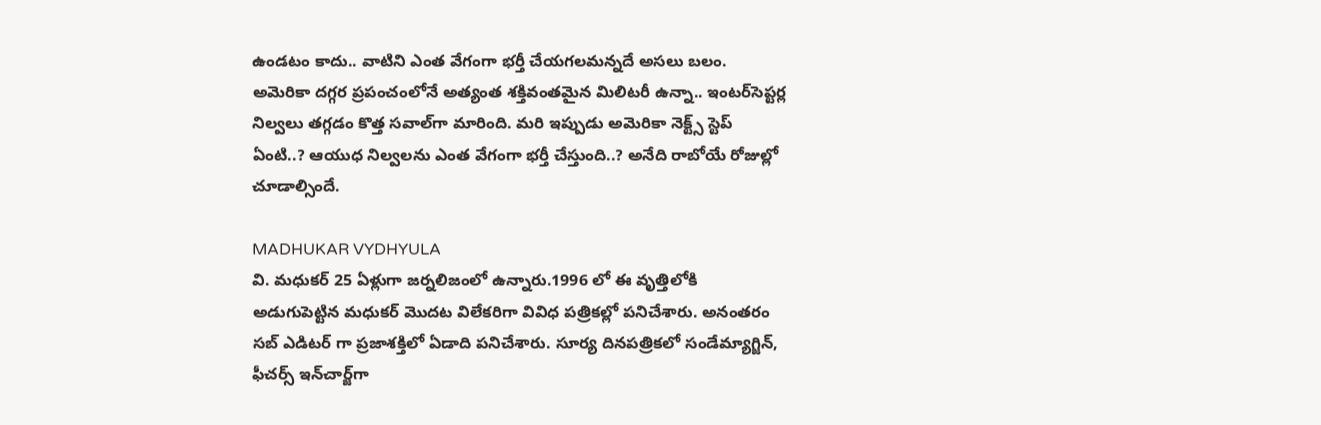ఉండటం కాదు.. వాటిని ఎంత వేగంగా భర్తీ చేయగలమన్నదే అసలు బలం. అమెరికా దగ్గర ప్రపంచంలోనే అత్యంత శక్తివంతమైన మిలిటరీ ఉన్నా.. ఇంటర్‌సెప్టర్ల నిల్వలు తగ్గడం కొత్త సవాల్‌గా మారింది. మరి ఇప్పుడు అమెరికా నెక్ట్స్‌ స్టెప్ ఏంటి..? ఆయుధ నిల్వలను ఎంత వేగంగా భర్తీ చేస్తుంది..? అనేది రాబోయే రోజుల్లో చూడాల్సిందే.

MADHUKAR VYDHYULA
వి. మధుకర్‌ 25 ఏళ్లుగా జర్నలిజంలో ఉన్నారు.1996 లో ఈ వృత్తిలోకి అడుగుపెట్టిన మధుకర్‌ మొదట విలేకరిగా వివిధ పత్రికల్లో పనిచేశారు. అనంతరం సబ్‌ ఎడిటర్‌ గా ప్రజాశక్తిలో ఏడాది పనిచేశారు. సూర్య దినపత్రికలో సండేమ్యాగ్జిన్‌, ఫీచర్స్‌ ఇన్‌చార్జ్‌గా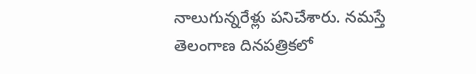నాలుగున్నరేళ్లు పనిచేశారు. నమస్తే తెలంగాణ దినపత్రికలో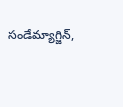సండేమ్యాగ్జిన్‌,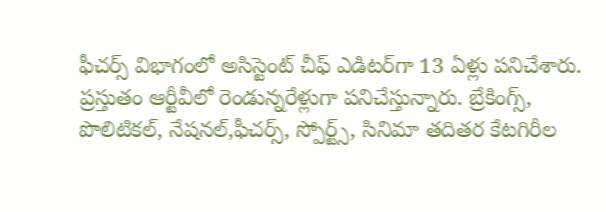ఫీచర్స్‌ విభాగంలో అసిస్టెంట్‌ చీఫ్‌ ఎడిటర్‌గా 13 ఏళ్లు పనిచేశారు. ప్రస్తుతం ఆర్టీవీలో రెండున్నరేళ్లుగా పనిచేస్తున్నారు. బ్రేకింగ్స్, పొలిటికల్, నేషనల్,ఫీచర్స్‌, స్పోర్ట్స్, సినిమా తదితర కేటగిరీల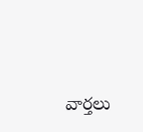వార్తలు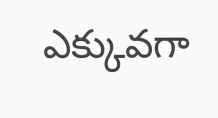ఎక్కువగా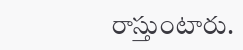రాస్తుంటారు.